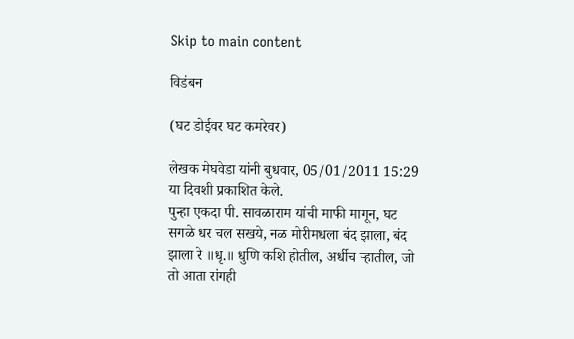Skip to main content

विडंबन

(घट डोईवर घट कमरेवर)

लेखक मेघवेडा यांनी बुधवार, 05/01/2011 15:29 या दिवशी प्रकाशित केले.
पुन्हा एकदा पी. सावळाराम यांची माफी मागून, घट सगळे धर चल सखये, नळ मोरीमधला बंद झाला, बंद झाला रे ॥धृ.॥ धुणि कशि होतील, अर्धीच र्‍हातील, जो तो आता रांगही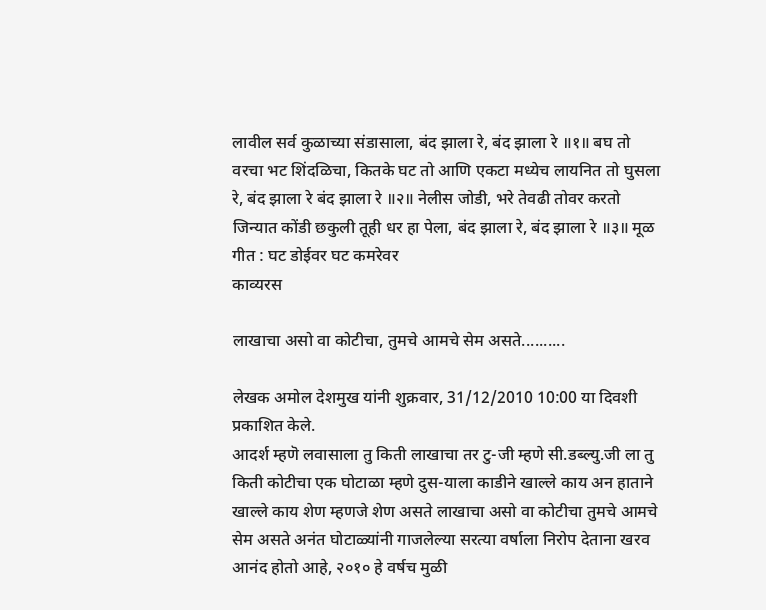लावील सर्व कुळाच्या संडासाला, बंद झाला रे, बंद झाला रे ॥१॥ बघ तो वरचा भट शिंदळिचा, कितके घट तो आणि एकटा मध्येच लायनित तो घुसला रे, बंद झाला रे बंद झाला रे ॥२॥ नेलीस जोडी, भरे तेवढी तोवर करतो जिन्यात कोंडी छकुली तूही धर हा पेला, बंद झाला रे, बंद झाला रे ॥३॥ मूळ गीत : घट डोईवर घट कमरेवर
काव्यरस

लाखाचा असो वा कोटीचा, तुमचे आमचे सेम असते..........

लेखक अमोल देशमुख यांनी शुक्रवार, 31/12/2010 10:00 या दिवशी प्रकाशित केले.
आदर्श म्हणॆ लवासाला तु किती लाखाचा तर टु-जी म्हणे सी.डब्ल्यु.जी ला तु किती कोटीचा एक घोटाळा म्हणे दुस-याला काडीने खाल्ले काय अन हाताने खाल्ले काय शेण म्हणजे शेण असते लाखाचा असो वा कोटीचा तुमचे आमचे सेम असते अनंत घोटाळ्यांनी गाजलेल्या सरत्या वर्षाला निरोप देताना खरव आनंद होतो आहे, २०१० हे वर्षच मुळी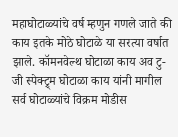महाघोटाळ्यांचे वर्ष म्हणुन गणले जाते की काय इतके मोठे घोटाळे या सरत्या वर्षात झाले. कॉमनवेल्थ घोटाळा काय अव टु-जी स्पेक्ट्र्म घोटाळा काय यांनी मागील सर्व घोटाळ्यांचे विक्रम मोडीस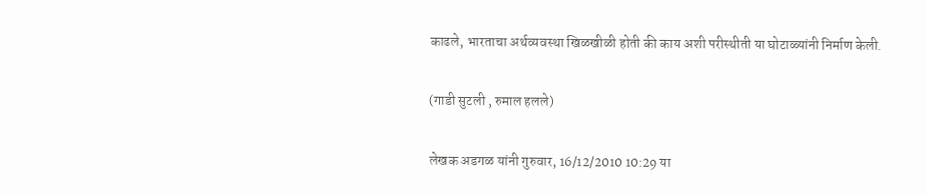काढले, भारताचा अर्थव्यवस्था खिळखीळी होती की काय अशी परीस्थीती या घोटाळ्यांनी निर्माण केली.

(गाडी सुटली , रुमाल हलले)

लेखक अडगळ यांनी गुरुवार, 16/12/2010 10:29 या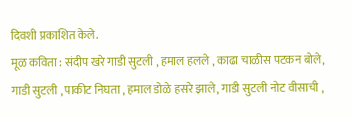दिवशी प्रकाशित केले.
मूळ कविता : संदीप खरे गाडी सुटली , हमाल हलले , काढा चाळीस पटकन बोले, गाडी सुटली , पाकीट निघता , हमाल डोळे हसरे झाले, गाडी सुटली नोट वीसाची ,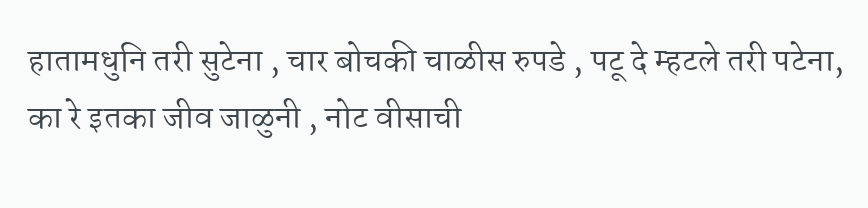हातामधुनि तरी सुटेना , चार बोचकी चाळीस रुपडे , पटू दे म्हटले तरी पटेना, का रे इतका जीव जाळुनी , नोट वीसाची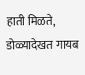हाती मिळते, डोळ्यादेखत गायब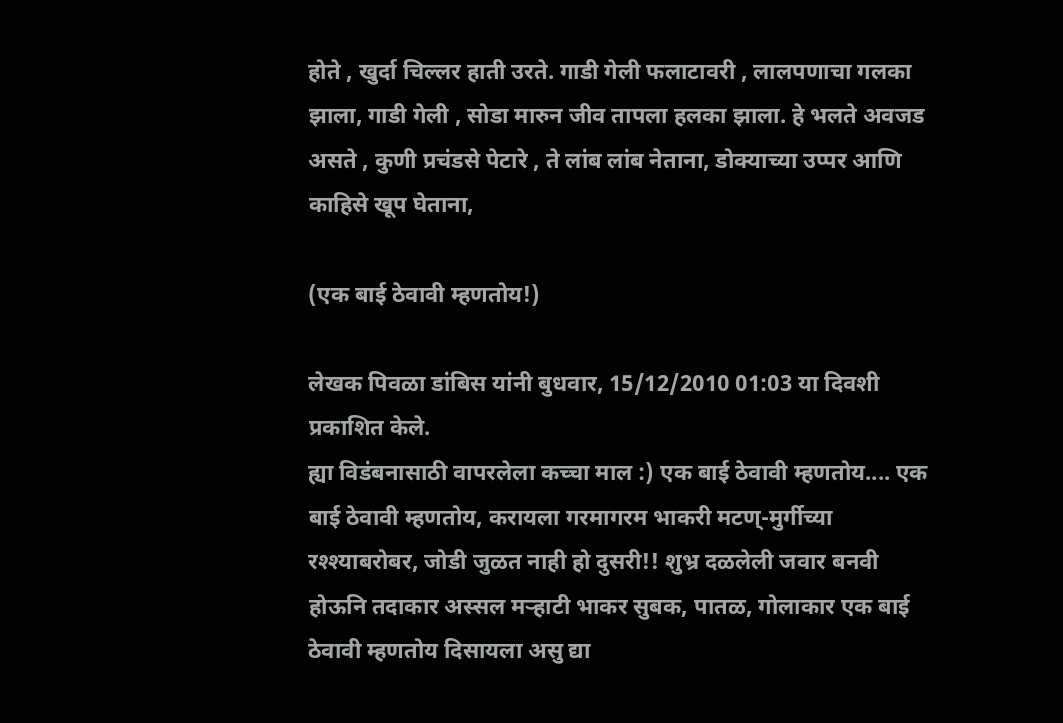होते , खुर्दा चिल्लर हाती उरते. गाडी गेली फलाटावरी , लालपणाचा गलका झाला, गाडी गेली , सोडा मारुन जीव तापला हलका झाला. हे भलते अवजड असते , कुणी प्रचंडसे पेटारे , ते लांब लांब नेताना, डोक्याच्या उप्पर आणि काहिसे खूप घेताना,

(एक बाई ठेवावी म्हणतोय!)

लेखक पिवळा डांबिस यांनी बुधवार, 15/12/2010 01:03 या दिवशी प्रकाशित केले.
ह्या विडंबनासाठी वापरलेला कच्चा माल :) एक बाई ठेवावी म्हणतोय.... एक बाई ठेवावी म्हणतोय, करायला गरमागरम भाकरी मटण्-मुर्गीच्या रश्श्याबरोबर, जोडी जुळत नाही हो दुसरी!! शुभ्र दळलेली जवार बनवी होऊनि तदाकार अस्सल मर्‍हाटी भाकर सुबक, पातळ, गोलाकार एक बाई ठेवावी म्हणतोय दिसायला असु द्या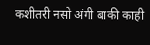कशीतरी नसो अंगी बाकी काही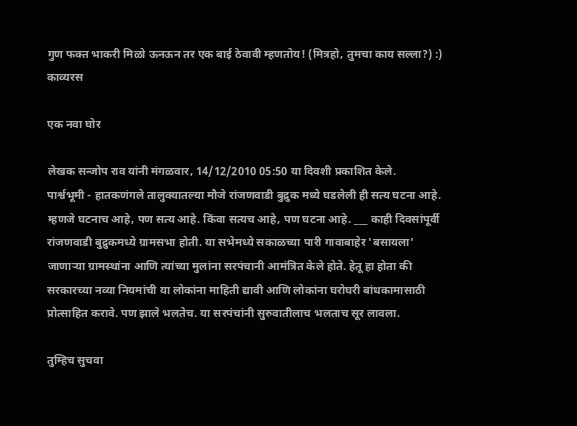गुण फक्त भाकरी मिळो ऊनऊन तर एक बाई ठेवावी म्हणतोय! (मित्रहो, तुमचा काय सल्ला?) :)
काव्यरस

एक नवा घोर

लेखक सन्जोप राव यांनी मंगळवार, 14/12/2010 05:50 या दिवशी प्रकाशित केले.
पार्श्वभूमी - हातकणंगले तालुक्यातल्या मौजे रांजणवाडी बुद्रुक मध्ये घडलेली ही सत्य घटना आहे. म्हणजे घटनाच आहे, पण सत्य आहे. किंवा सत्यच आहे, पण घटना आहे. ___ काही दिवसांपूर्वी रांजणवाडी बुद्रुकमध्ये ग्रामसभा होती. या सभेमध्ये सकाळच्या पारी गावाबाहेर 'बसायला' जाणार्‍या ग्रामस्थांना आणि त्यांच्या मुलांना सरपंचानी आमंत्रित केले होते. हेतू हा होता की सरकारच्या नव्या नियमांची या लोकांना माहिती द्यावी आणि लोकांना घरोघरी बांधकामासाठी प्रोत्साहित करावे. पण झाले भलतेच. या सरपंचांनी सुरुवातीलाच भलताच सूर लावला.

तुम्हिच सुचवा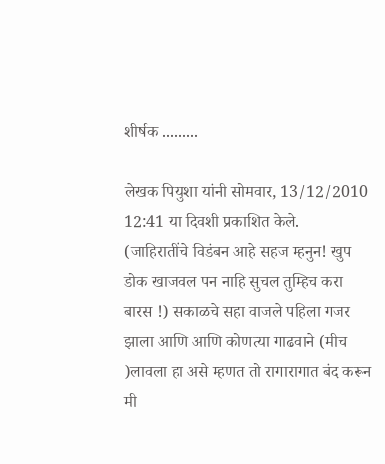शीर्षक .........

लेखक पियुशा यांनी सोमवार, 13/12/2010 12:41 या दिवशी प्रकाशित केले.
(जाहिरातींचे विडंबन आहे सहज म्हनुन! खुप डोक खाजवल पन नाहि सुचल तुम्हिच करा बारस !) सकाळचे सहा वाजले पहिला गजर झाला आणि आणि कोणत्या गाढवाने (मीच )लावला हा असे म्हणत तो रागारागात बंद करून मी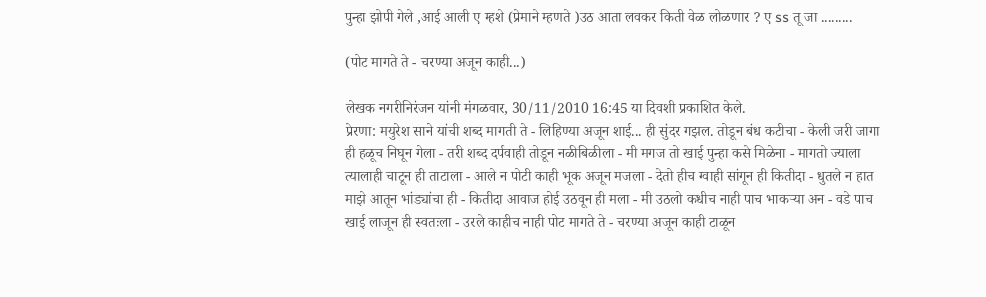पुन्हा झोपी गेले ,आई आली ए म्हशे (प्रेमाने म्हणते )उठ आता लवकर किती वेळ लोळणार ? ए ss तू जा .........

(पोट मागते ते - चरण्या अजून काही...)

लेखक नगरीनिरंजन यांनी मंगळवार, 30/11/2010 16:45 या दिवशी प्रकाशित केले.
प्रेरणा: मयुरेश साने यांची शब्द मागती ते - लिहिण्या अजून शाई... ही सुंदर गझल. तोडून बंध कटीचा - केली जरी जागा ही हळूच निघून गेला - तरी शब्द दर्पवाही तोडून नळीबिळीला - मी मगज तो खाई पुन्हा कसे मिळेना - मागतो ज्याला त्यालाही चाटून ही ताटाला - आले न पोटी काही भूक अजून मजला - देतो हीच ग्वाही सांगून ही कितीदा - धुतले न हात माझे आतून भांड्यांचा ही - कितीदा आवाज होई उठवून ही मला - मी उठलो कधीच नाही पाच भाकर्‍या अन - वडे पाच खाई लाजून ही स्वतःला - उरले काहीच नाही पोट मागते ते - चरण्या अजून काही टाळून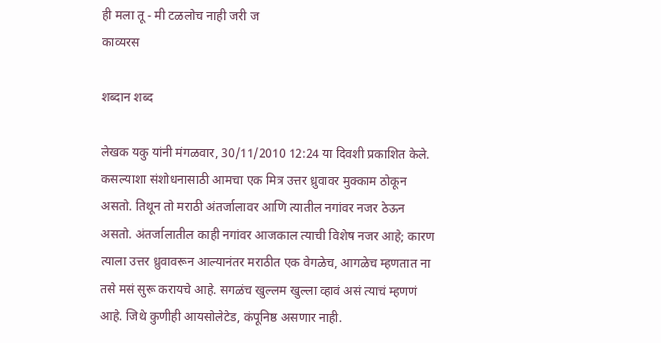ही मला तू - मी टळलोच नाही जरी ज
काव्यरस

शब्दान शब्द

लेखक यकु यांनी मंगळवार, 30/11/2010 12:24 या दिवशी प्रकाशित केले.
कसल्याशा संशोधनासाठी आमचा एक मित्र उत्तर ध्रुवावर मुक्काम ठोकून असतो. तिथून तो मराठी अंतर्जालावर आणि त्यातील नगांवर नजर ठेऊन असतो. अंतर्जालातील काही नगांवर आजकाल त्याची विशेष नजर आहे; कारण त्याला उत्तर ध्रुवावरून आल्यानंतर मराठीत एक वेगळेच, आगळेच म्हणतात ना तसे मसं सुरू करायचे आहे. सगळंच खुल्लम खुल्ला व्हावं असं त्याचं म्हणणं आहे. जिथे कुणीही आयसोलेटेड, कंपूनिष्ठ असणार नाही.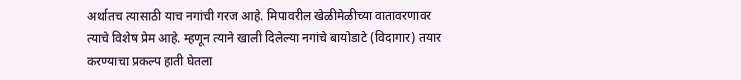अर्थातच त्यासाठी याच नगांची गरज आहे. मिपावरील खेळीमेळीच्या वातावरणावर त्याचे विशेष प्रेम आहे. म्हणून त्याने खाली दिलेल्या नगांचे बायोडाटे (विदागार) तयार करण्याचा प्रकल्प हाती घेतला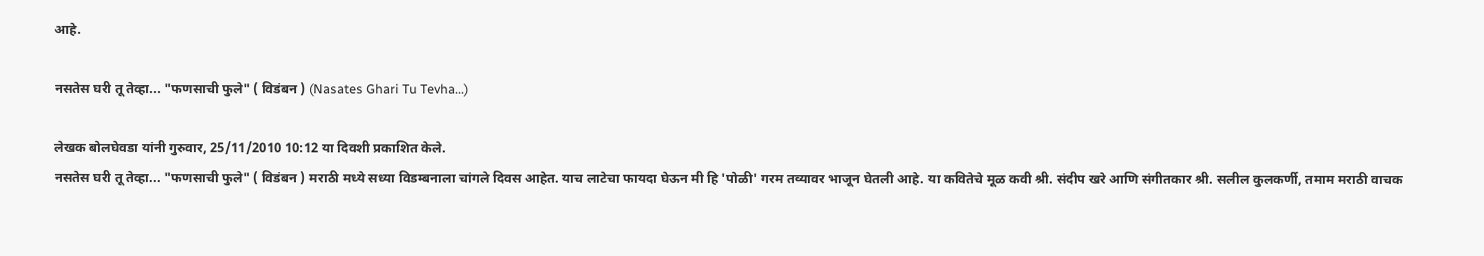आहे.

नसतेस घरी तू तेव्हा... "फणसाची फुले" ( विडंबन ) (Nasates Ghari Tu Tevha...)

लेखक बोलघेवडा यांनी गुरुवार, 25/11/2010 10:12 या दिवशी प्रकाशित केले.
नसतेस घरी तू तेव्हा... "फणसाची फुले" ( विडंबन ) मराठी मध्ये सध्या विडम्बनाला चांगले दिवस आहेत. याच लाटेचा फायदा घेऊन मी हि 'पोळी' गरम तव्यावर भाजून घेतली आहे. या कवितेचे मूळ कवी श्री. संदीप खरे आणि संगीतकार श्री. सलील कुलकर्णी, तमाम मराठी वाचक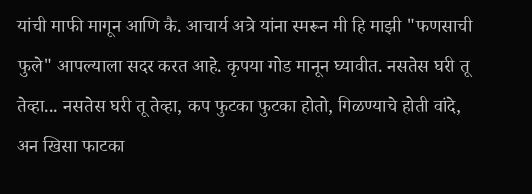यांची माफी मागून आणि कै. आचार्य अत्रे यांना स्मरून मी हि माझी "फणसाची फुले" आपल्याला सदर करत आहे. कृपया गोड मानून घ्यावीत. नसतेस घरी तू तेव्हा... नसतेस घरी तू तेव्हा, कप फुटका फुटका होतो, गिळण्याचे होती वांदे, अन खिसा फाटका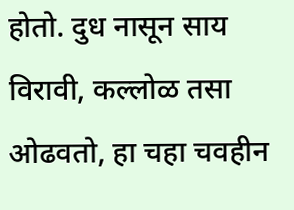होतो. दुध नासून साय विरावी, कल्लोळ तसा ओढवतो, हा चहा चवहीन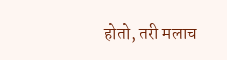होतो, तरी मलाच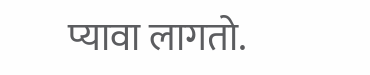प्यावा लागतो.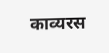काव्यरस